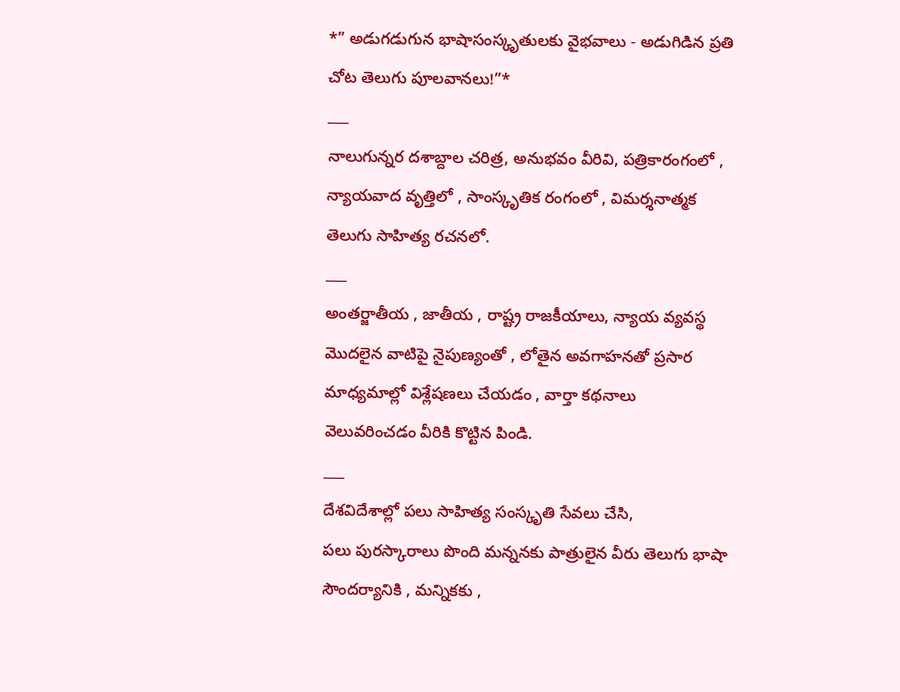*” అడుగడుగున భాషాసంస్కృతులకు వైభవాలు - అడుగిడిన ప్రతి చోట తెలుగు పూలవానలు!”*
___
నాలుగున్నర దశాబ్దాల చరిత్ర, అనుభవం వీరివి, పత్రికారంగంలో , న్యాయవాద వృత్తిలో , సాంస్కృతిక రంగంలో , విమర్శనాత్మక తెలుగు సాహిత్య రచనలో.
___
అంతర్జాతీయ , జాతీయ , రాష్ట్ర రాజకీయాలు, న్యాయ వ్యవస్థ మొదలైన వాటిపై నైపుణ్యంతో , లోతైన అవగాహనతో ప్రసార మాధ్యమాల్లో విశ్లేషణలు చేయడం , వార్తా కథనాలు వెలువరించడం వీరికి కొట్టిన పిండి.
___
దేశవిదేశాల్లో పలు సాహిత్య సంస్కృతి సేవలు చేసి,
పలు పురస్కారాలు పొంది మన్ననకు పాత్రులైన వీరు తెలుగు భాషా సౌందర్యానికి , మన్నికకు ,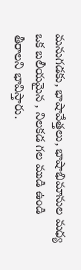మనుగడకు, భాషావేత్తలు, భాషాభిమానుల మధ్య ఒక బలీయమైన , నిలకడ గల ముడి ఉండి తీరాలని భావిస్తారు.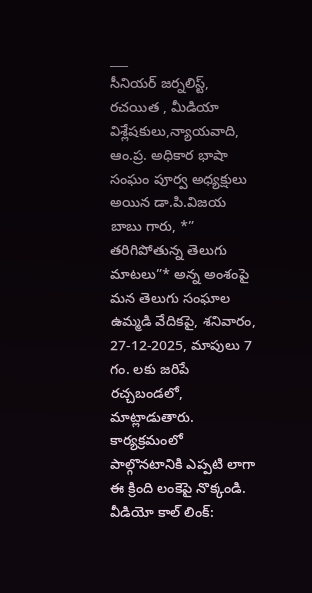___
సీనియర్ జర్నలిస్ట్, రచయిత , మీడియా విశ్లేషకులు,న్యాయవాది, ఆం.ప్ర. అధికార భాషా సంఘం పూర్వ అధ్యక్షులు అయిన డా.పి.విజయ బాబు గారు, *” తరిగిపోతున్న తెలుగు మాటలు”* అన్న అంశంపై మన తెలుగు సంఘాల ఉమ్మడి వేదికపై, శనివారం, 27-12-2025, మాపులు 7 గం. లకు జరిపే రచ్చబండలో, మాట్లాడుతారు.
కార్యక్రమంలో పాల్గొనటానికి ఎప్పటి లాగా ఈ క్రింది లంకెపై నొక్కండి.
వీడియో కాల్ లింక్: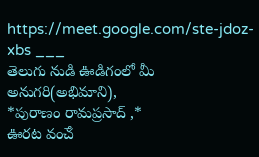https://meet.google.com/ste-jdoz-xbs ___
తెలుగు నుడి ఊడిగంలో మీ అనుగరి(అభిమాని),
*పురాణం రామప్రసాద్ ,*
ఊరట వంౘ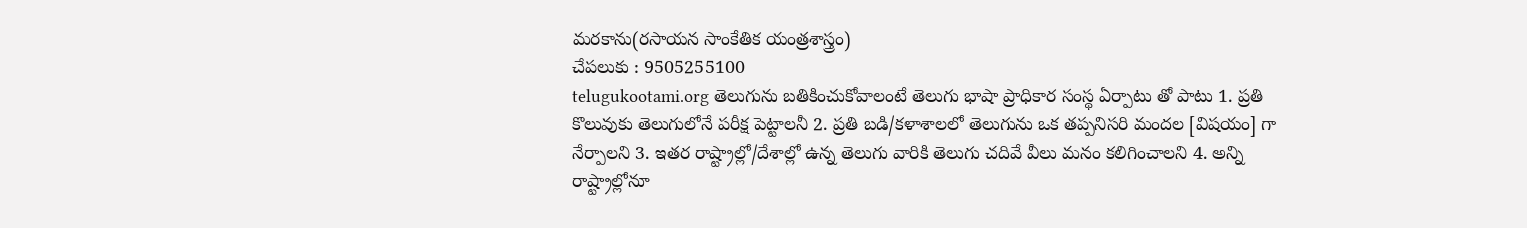మరకాను(రసాయన సాంకేతిక యంత్రశాస్త్రం)
చేపలుకు : 9505255100
telugukootami.org తెలుగును బతికించుకోవాలంటే తెలుగు భాషా ప్రాధికార సంస్థ ఏర్పాటు తో పాటు 1. ప్రతి కొలువుకు తెలుగులోనే పరీక్ష పెట్టాలనీ 2. ప్రతి బడి/కళాశాలలో తెలుగును ఒక తప్పనిసరి మందల [విషయం] గా నేర్పాలని 3. ఇతర రాష్ట్రాల్లో/దేశాల్లో ఉన్న తెలుగు వారికి తెలుగు చదివే వీలు మనం కలిగించాలని 4. అన్ని రాష్ట్రాల్లోనూ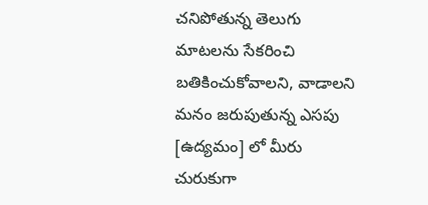చనిపోతున్న తెలుగు మాటలను సేకరించి బతికించుకోవాలని, వాడాలని మనం జరుపుతున్న ఎసపు [ఉద్యమం] లో మీరు చురుకుగా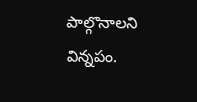పాల్గొనాలని విన్నపం.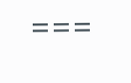===